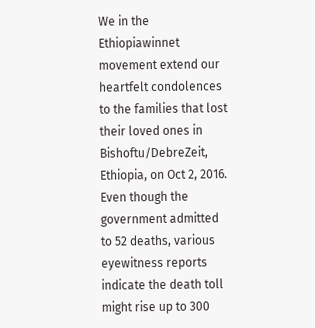We in the Ethiopiawinnet movement extend our heartfelt condolences to the families that lost their loved ones in Bishoftu/DebreZeit, Ethiopia, on Oct 2, 2016. Even though the government admitted to 52 deaths, various eyewitness reports indicate the death toll might rise up to 300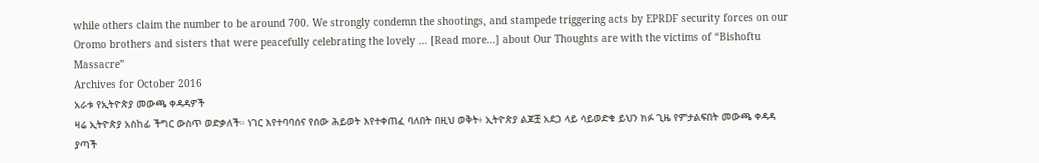while others claim the number to be around 700. We strongly condemn the shootings, and stampede triggering acts by EPRDF security forces on our Oromo brothers and sisters that were peacefully celebrating the lovely … [Read more...] about Our Thoughts are with the victims of “Bishoftu Massacre”
Archives for October 2016
አራቱ የኢትዮጵያ መውጫ ቀዳዳዎች
ዛሬ ኢትዮጵያ አስከፊ ችግር ውስጥ ወድቃለች። ነገር እየተባባሰና የሰው ሕይወት እየተቀጠፈ ባለበት በዚህ ወቅት፥ ኢትዮጵያ ልጆቿ አደጋ ላይ ሳይወድቁ ይህን ክፉ ጊዜ የምታልፍበት መውጫ ቀዳዳ ያጣች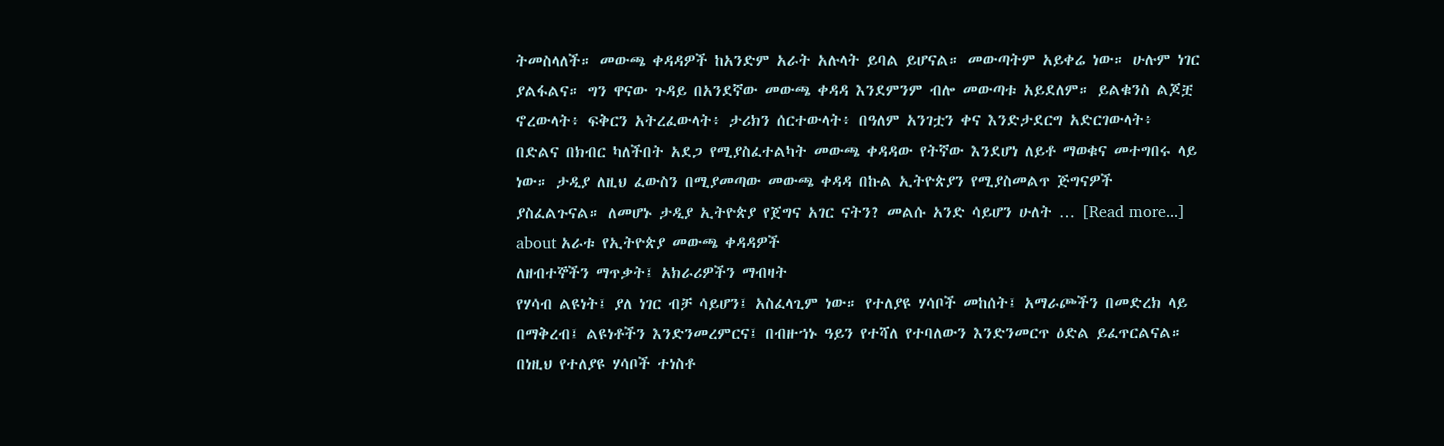ትመስላለች። መውጫ ቀዳዳዎች ከአንድም አራት አሉላት ይባል ይሆናል። መውጣትም አይቀሬ ነው። ሁሉም ነገር ያልፋልና። ግን ዋናው ጉዳይ በአንደኛው መውጫ ቀዳዳ እንደምንም ብሎ መውጣቱ አይደለም። ይልቁንስ ልጆቿ ኖረውላት፥ ፍቅርን አትረፈውላት፥ ታሪክን ሰርተውላት፥ በዓለም አንገቷን ቀና እንድታደርግ አድርገውላት፥ በድልና በክብር ካለችበት አደጋ የሚያስፈተልካት መውጫ ቀዳዳው የትኛው እንደሆነ ለይቶ ማወቁና መተግበሩ ላይ ነው። ታዲያ ለዚህ ፈውስን በሚያመጣው መውጫ ቀዳዳ በኩል ኢትዮጵያን የሚያስመልጥ ጅግናዎች ያስፈልጉናል። ለመሆኑ ታዲያ ኢትዮጵያ የጀግና አገር ናትን? መልሱ አንድ ሳይሆን ሁለት … [Read more...] about አራቱ የኢትዮጵያ መውጫ ቀዳዳዎች
ለዘብተኞችን ማጥቃት፤ አክራሪዎችን ማብዛት
የሃሳብ ልዩነት፤ ያለ ነገር ብቻ ሳይሆን፤ አስፈላጊም ነው። የተለያዩ ሃሳቦች መከሰት፤ አማራጮችን በመድረክ ላይ በማቅረብ፤ ልዩነቶችን እንድንመረምርና፤ በብዙኀኑ ዓይን የተሻለ የተባለውን እንድንመርጥ ዕድል ይፈጥርልናል። በነዚህ የተለያዩ ሃሳቦች ተነስቶ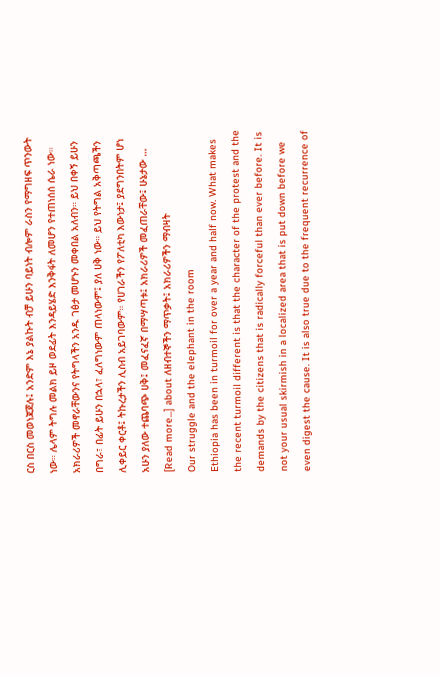ርስ በርስ መወነጃጀሉ፤ አንድም እኔ ያልኩት ብቻ ይሁን ባይነት ብሎም ራስን የማግዘፍ ጥንውት ነው። ሌላም ትግሉ መልክ ይዞ ወደፊት እንዳይሄድ እንቅፋት ለመሆን የተጠነሰሰ ሴራ ነው። አክራሪዎች መኖራቸውንና የትግላችን አንዱ ገፅታ መሆኑን መቀበል አለብን። ይህ በቀኝ ይሁን በግራ፣ በፊት ይሁን በኋላ፣ ፈለግነውም ጠላነውም፤ ያለ ሀቅ ነው። ይህ የትግል አቅጣጫችን ሊቀይር ቀርቶ፤ ትኩረታችን ሊስብ አይገባውም። የሀገራችን የፖለቲካ እውነታ፤ ያደግንበትም ሆነ አሁን ያለው ተጨባጭ ሀቅ፤ መፈናፈኛ በማሣጣቱ፤ አክራሪዎች መፈጠራቸው፤ ሁኔታው … [Read more...] about ለዘብተኞችን ማጥቃት፤ አክራሪዎችን ማብዛት
Our struggle and the elephant in the room
Ethiopia has been in turmoil for over a year and half now. What makes the recent turmoil different is that the character of the protest and the demands by the citizens that is radically forceful than ever before. It is not your usual skirmish in a localized area that is put down before we even digest the cause. It is also true due to the frequent recurrence of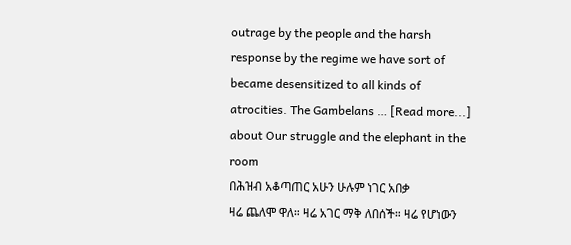outrage by the people and the harsh response by the regime we have sort of became desensitized to all kinds of atrocities. The Gambelans … [Read more...] about Our struggle and the elephant in the room
በሕዝብ አቆጣጠር አሁን ሁሉም ነገር አበቃ
ዛሬ ጨለሞ ዋለ። ዛሬ አገር ማቅ ለበሰች። ዛሬ የሆነውን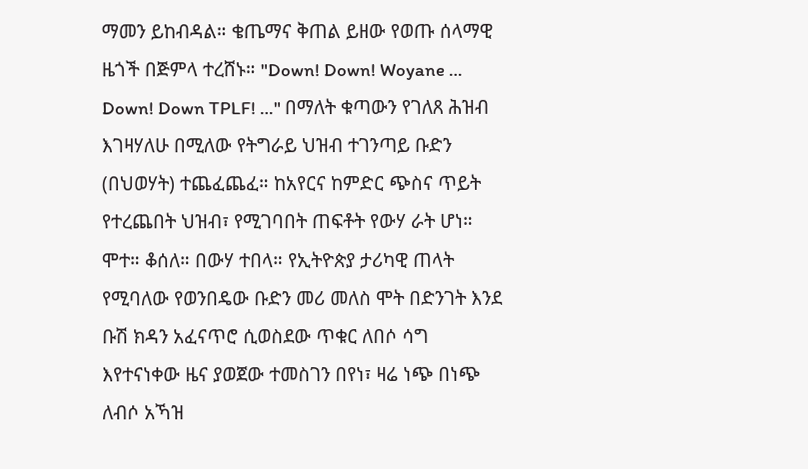ማመን ይከብዳል። ቄጤማና ቅጠል ይዘው የወጡ ሰላማዊ ዜጎች በጅምላ ተረሸኑ። "Down! Down! Woyane … Down! Down TPLF! …" በማለት ቁጣውን የገለጸ ሕዝብ እገዛሃለሁ በሚለው የትግራይ ህዝብ ተገንጣይ ቡድን (በህወሃት) ተጨፈጨፈ። ከአየርና ከምድር ጭስና ጥይት የተረጨበት ህዝብ፣ የሚገባበት ጠፍቶት የውሃ ራት ሆነ። ሞተ። ቆሰለ። በውሃ ተበላ። የኢትዮጵያ ታሪካዊ ጠላት የሚባለው የወንበዴው ቡድን መሪ መለስ ሞት በድንገት እንደ ቡሽ ክዳን አፈናጥሮ ሲወስደው ጥቁር ለበሶ ሳግ እየተናነቀው ዜና ያወጀው ተመስገን በየነ፣ ዛሬ ነጭ በነጭ ለብሶ አኻዝ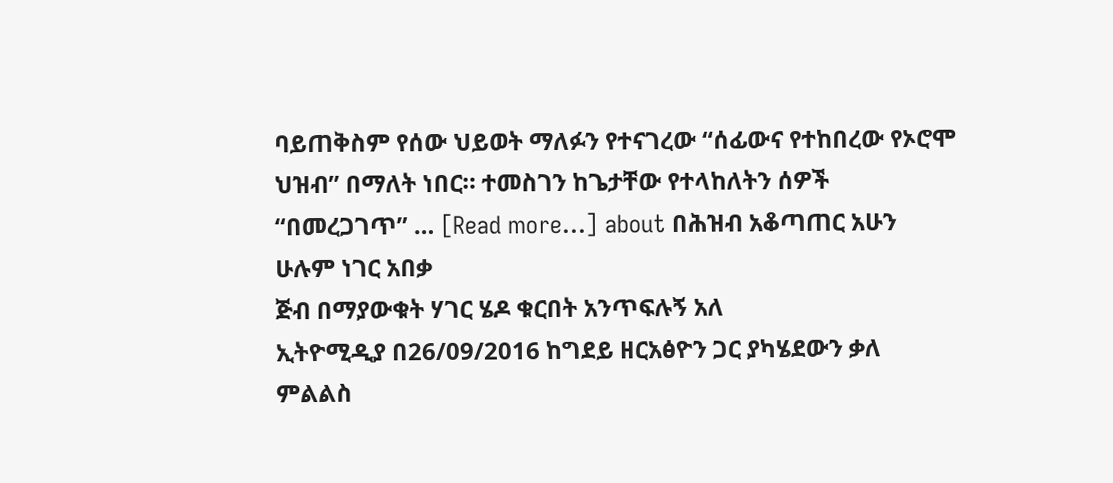ባይጠቅስም የሰው ህይወት ማለፉን የተናገረው “ሰፊውና የተከበረው የኦሮሞ ህዝብ” በማለት ነበር። ተመስገን ከጌታቸው የተላከለትን ሰዎች “በመረጋገጥ” … [Read more...] about በሕዝብ አቆጣጠር አሁን ሁሉም ነገር አበቃ
ጅብ በማያውቁት ሃገር ሄዶ ቁርበት አንጥፍሉኝ አለ
ኢትዮሚዲያ በ26/09/2016 ከግደይ ዘርአፅዮን ጋር ያካሄደውን ቃለ ምልልስ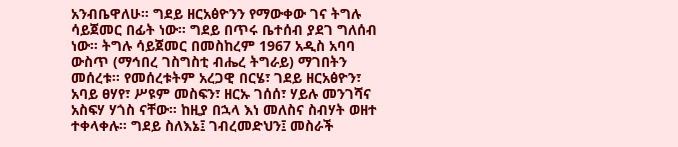አንብቤዋለሁ። ግደይ ዘርአፅዮንን የማውቀው ገና ትግሉ ሳይጀመር በፊት ነው። ግደይ በጥሩ ቤተሰብ ያደገ ግለሰብ ነው። ትግሉ ሳይጀመር በመስከረም 1967 አዲስ አባባ ውስጥ (ማኅበረ ገስግስቲ ብሔረ ትግራይ) ማገበትን መሰረቱ። የመሰረቱትም አረጋዊ በርሄ፣ ገደይ ዘርአፅዮን፣ አባይ ፀሃየ፣ ሥዩም መስፍን፣ ዘርኡ ገሰሰ፣ ሃይሉ መንገሻና አስፍሃ ሃጎስ ናቸው። ከዚያ በኋላ እነ መለስና ስብሃት ወዘተ ተቀላቀሉ። ግደይ ስለእኔ፤ ገብረመድህን፤ መስራች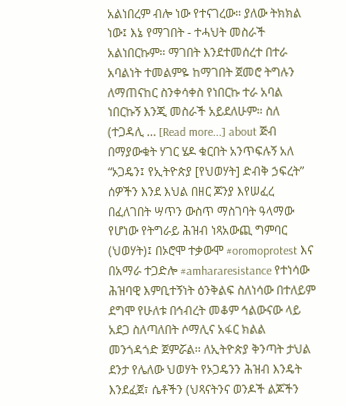አልነበረም ብሎ ነው የተናገረው። ያለው ትክክል ነው፤ እኔ የማገበት - ተሓህት መስራች አልነበርኩም። ማገበት እንደተመሰረተ በተራ አባልነት ተመልምዬ ከማገበት ጀመሮ ትግሉን ለማጠናከር ስንቀሳቀስ የነበርኩ ተራ አባል ነበርኩኝ እንጂ መስራች አይደለሁም። ስለ (ተጋዳሊ … [Read more...] about ጅብ በማያውቁት ሃገር ሄዶ ቁርበት አንጥፍሉኝ አለ
“ኦጋዴን፤ የኢትዮጵያ [የህወሃት] ድብቅ ኃፍረት”
ሰዎችን እንደ እህል በዘር ጆንያ እየሠፈረ በፈለገበት ሣጥን ውስጥ ማስገባት ዓላማው የሆነው የትግራይ ሕዝብ ነጻአውጪ ግምባር (ህወሃት)፤ በኦሮሞ ተቃውሞ #oromoprotest እና በአማራ ተጋድሎ #amhararesistance የተነሳው ሕዝባዊ እምቢተኝነት ዕንቅልፍ ስለነሳው በተለይም ደግሞ የሁለቱ በኅብረት መቆም ኅልውናው ላይ አደጋ ስለጣለበት ሶማሊና አፋር ክልል መንጎዳጎድ ጀምሯል፡፡ ለኢትዮጵያ ቅንጣት ታህል ደንታ የሌለው ህወሃት የኦጋዴንን ሕዝብ እንዴት እንደፈጀ፣ ሴቶችን (ህጻናትንና ወንዶች ልጆችን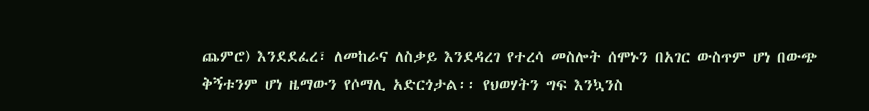ጨምሮ) እንደደፈረ፣ ለመከራና ለስቃይ እንደዳረገ የተረሳ መስሎት ሰሞኑን በአገር ውስጥም ሆነ በውጭ ቅኝቱንም ሆነ ዜማውን የሶማሊ አድርጎታል፡፡ የህወሃትን ግፍ እንኳንስ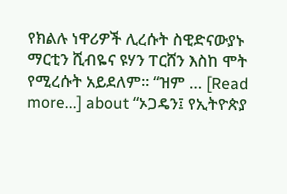የክልሉ ነዋሪዎች ሊረሱት ስዊድናውያኑ ማርቲን ሺብዬና ዩሃን ፐርሸን እስከ ሞት የሚረሱት አይደለም፡፡ “ዝም … [Read more...] about “ኦጋዴን፤ የኢትዮጵያ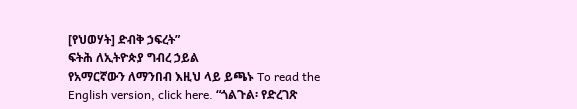[የህወሃት] ድብቅ ኃፍረት”
ፍትሕ ለኢትዮጵያ ግብረ ኃይል
የአማርኛውን ለማንበብ እዚህ ላይ ይጫኑ To read the English version, click here. “ጎልጉል፡ የድረገጽ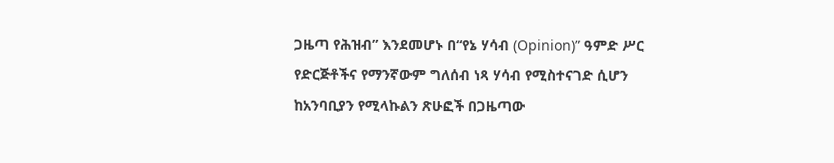ጋዜጣ የሕዝብ” እንደመሆኑ በ“የኔ ሃሳብ (Opinion)” ዓምድ ሥር የድርጅቶችና የማንኛውም ግለሰብ ነጻ ሃሳብ የሚስተናገድ ሲሆን ከአንባቢያን የሚላኩልን ጽሁፎች በጋዜጣው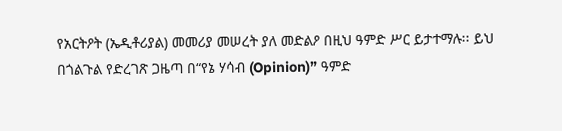የአርትዖት (ኤዲቶሪያል) መመሪያ መሠረት ያለ መድልዖ በዚህ ዓምድ ሥር ይታተማሉ፡፡ ይህ በጎልጉል የድረገጽ ጋዜጣ በ“የኔ ሃሳብ (Opinion)” ዓምድ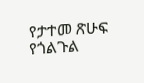የታተመ ጽሁፍ የጎልጉል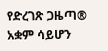የድረገጽ ጋዜጣ® አቋም ሳይሆን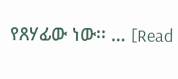የጸሃፊው ነው፡፡ … [Read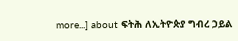more...] about ፍትሕ ለኢትዮጵያ ግብረ ኃይል